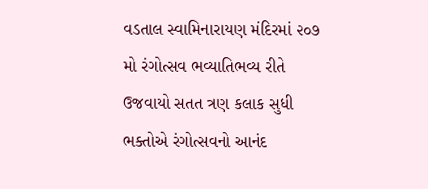વડતાલ સ્વામિનારાયણ મંદિરમાં ૨૦૭ મો રંગોત્સવ ભવ્યાતિભવ્ય રીતે ઉજવાયો સતત ત્રણ કલાક સુધી ભક્તોએ રંગોત્સવનો આનંદ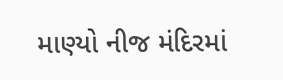માણ્યો નીજ મંદિરમાં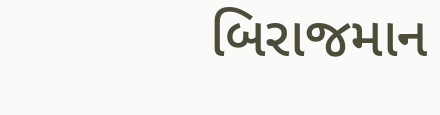બિરાજમાન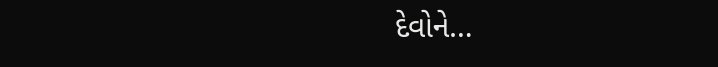દેવોને…